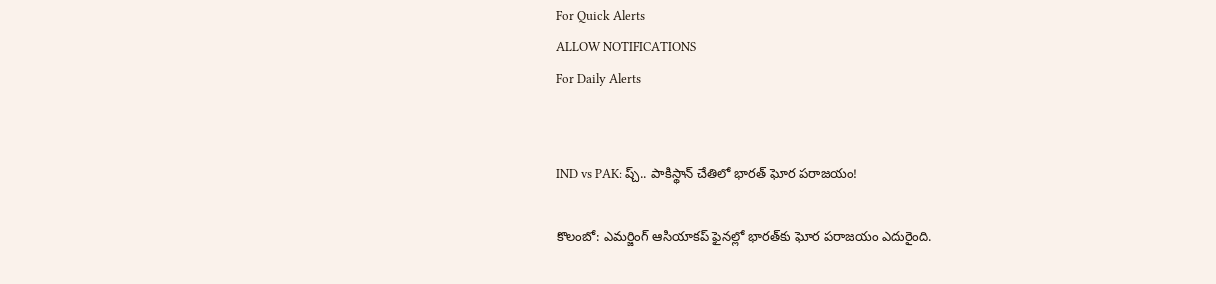For Quick Alerts
ALLOW NOTIFICATIONS
For Daily Alerts


IND vs PAK: ప్చ్.. పాకిస్థాన్ చేతిలో భారత్ ఘోర పరాజయం!

కొలంబో: ఎమర్జింగ్ ఆసియాకప్ ఫైనల్లో భారత్‌‌కు ఘోర పరాజయం ఎదురైంది.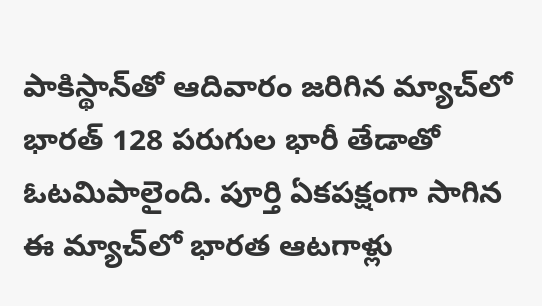పాకిస్థాన్‌తో ఆదివారం జరిగిన మ్యాచ్‌లో భారత్ 128 పరుగుల భారీ తేడాతో ఓటమిపాలైంది. పూర్తి ఏకపక్షంగా సాగిన ఈ మ్యాచ్‌లో భారత ఆటగాళ్లు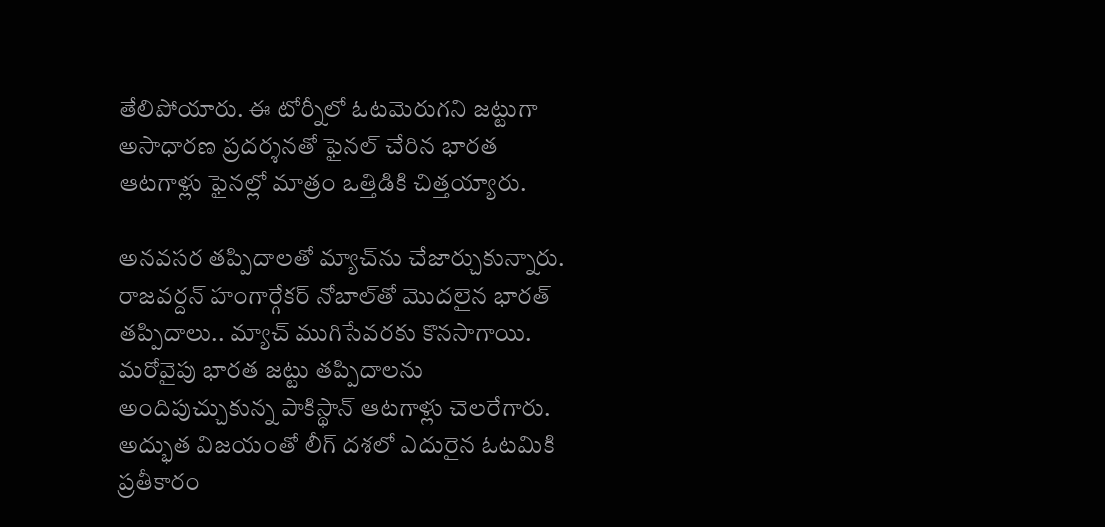తేలిపోయారు. ఈ టోర్నీలో ఓటమెరుగని జట్టుగా అసాధారణ ప్రదర్శనతో ఫైనల్ చేరిన భారత ఆటగాళ్లు ఫైనల్లో మాత్రం ఒత్తిడికి చిత్తయ్యారు.

అనవసర తప్పిదాలతో మ్యాచ్‌ను చేజార్చుకున్నారు. రాజవర్దన్ హంగార్గేకర్ నోబాల్‌తో మొదలైన భారత్ తప్పిదాలు.. మ్యాచ్ ముగిసేవరకు కొనసాగాయి. మరోవైపు భారత జట్టు తప్పిదాలను అందిపుచ్చుకున్న పాకిస్థాన్ ఆటగాళ్లు చెలరేగారు. అద్భుత విజయంతో లీగ్ దశలో ఎదురైన ఓటమికి ప్రతీకారం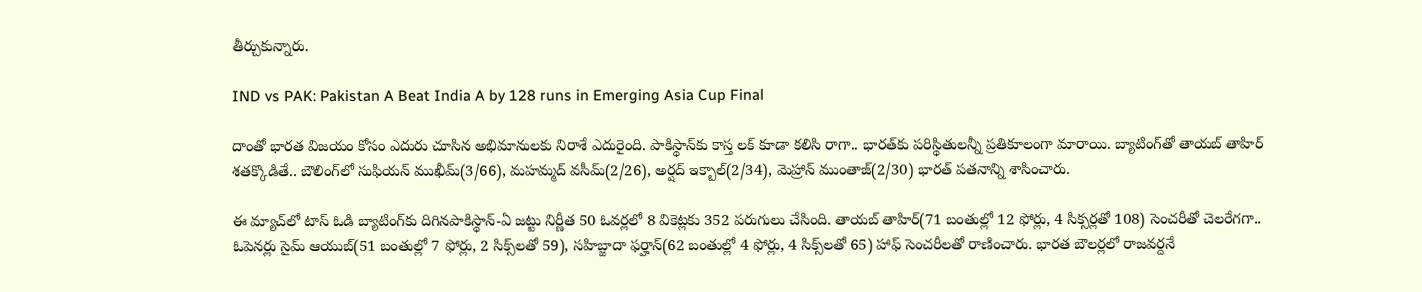తీర్చుకున్నారు.

IND vs PAK: Pakistan A Beat India A by 128 runs in Emerging Asia Cup Final

దాంతో భారత విజయం కోసం ఎదురు చూసిన అభిమానులకు నిరాశే ఎదురైంది. పాకిస్థాన్‌కు కాస్త లక్ కూడా కలిసి రాగా.. భారత్‌కు పరిస్థితులన్నీ ప్రతికూలంగా మారాయి. బ్యాటింగ్‌తో తాయబ్ తాహిర్ శతక్కొడితే.. బౌలింగ్‌లో సుఫియన్ ముఖీమ్(3/66), మహమ్మద్ వసీమ్(2/26), అర్షద్ ఇక్బాల్(2/34), మెహ్రాన్ ముంతాజ్(2/30) భారత్ పతనాన్ని శాసించారు.

ఈ మ్యాచ్‌లో టాస్ ఓడి బ్యాటింగ్‌కు దిగినపాకిస్థాన్-ఏ జట్టు నిర్ణీత 50 ఓవర్లలో 8 వికెట్లకు 352 పరుగులు చేసింది. తాయబ్ తాహిర్(71 బంతుల్లో 12 ఫోర్లు, 4 సిక్సర్లతో 108) సెంచరీతో చెలరేగగా.. ఓపెనర్లు సైమ్ ఆయుబ్(51 బంతుల్లో 7 ఫోర్లు, 2 సిక్స్‌లతో 59), సహిబ్జాదా ఫర్హాన్(62 బంతుల్లో 4 ఫోర్లు, 4 సిక్స్‌లతో 65) హాఫ్ సెంచరీలతో రాణించారు. భారత బౌలర్లలో రాజవర్దనే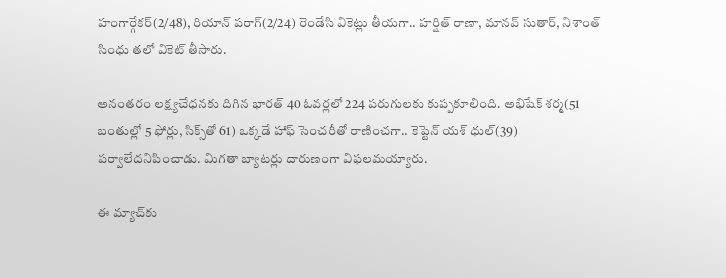హంగార్గేకర్(2/48), రియాన్ పరాగ్(2/24) రెండేసి వికెట్లు తీయగా.. హర్షిత్ రాణా, మానవ్ సుతార్, నిశాంత్ సింధు తలో వికెట్ తీసారు.

అనంతరం లక్ష్యచేధనకు దిగిన భారత్ 40 ఓవర్లలో 224 పరుగులకు కుప్పకూలింది. అభిషేక్ శర్మ(51 బంతుల్లో 5 ఫోర్లు, సిక్స్‌తో 61) ఒక్కడే హాఫ్ సెంచరీతో రాణించగా.. కెప్టెన్ యశ్ ధుల్(39) పర్వాలేదనిపించాడు. మిగతా బ్యాటర్లు దారుణంగా విఫలమయ్యారు.

ఈ మ్యాచ్‌కు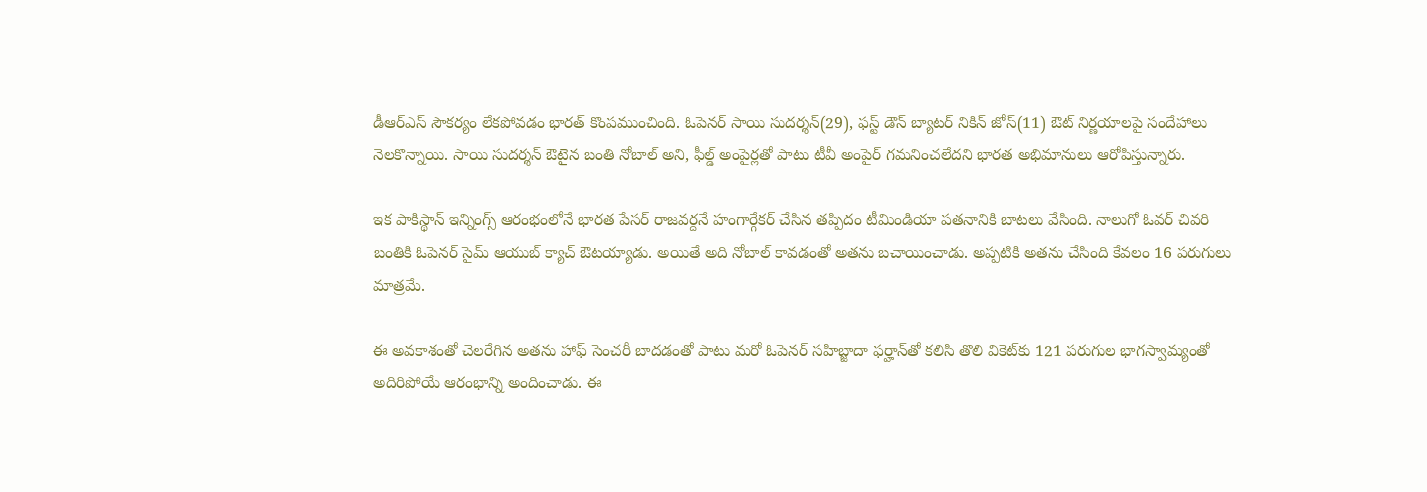డీఆర్‌ఎస్ సౌకర్యం లేకపోవడం భారత్ కొంపముంచింది. ఓపెనర్ సాయి సుదర్శన్(29), ఫస్ట్ డౌన్ బ్యాటర్ నికిన్ జోస్(11) ఔట్ నిర్ణయాలపై సందేహాలు నెలకొన్నాయి. సాయి సుదర్శన్ ఔటైన బంతి నోబాల్ అని, ఫీల్డ్ అంపైర్లతో పాటు టీవీ అంపైర్ గమనించలేదని భారత అభిమానులు ఆరోపిస్తున్నారు.

ఇక పాకిస్థాన్ ఇన్నింగ్స్ ఆరంభంలోనే భారత పేసర్ రాజవర్దనే హంగార్గేకర్ చేసిన తప్పిదం టీమిండియా పతనానికి బాటలు వేసింది. నాలుగో ఓవర్ చివరి బంతికి ఓపెనర్ సైమ్ ఆయుబ్‌ క్యాచ్ ఔటయ్యాడు. అయితే అది నోబాల్ కావడంతో అతను బచాయించాడు. అప్పటికి అతను చేసింది కేవలం 16 పరుగులు మాత్రమే.

ఈ అవకాశంతో చెలరేగిన అతను హాఫ్ సెంచరీ బాదడంతో పాటు మరో ఓపెనర్ సహిబ్జాదా ఫర్హాన్‌తో కలిసి తొలి వికెట్‌కు 121 పరుగుల భాగస్వామ్యంతో అదిరిపోయే ఆరంభాన్ని అందించాడు. ఈ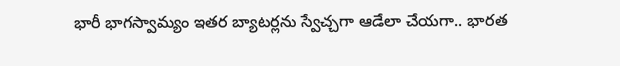భారీ భాగస్వామ్యం ఇతర బ్యాటర్లను స్వేచ్చగా ఆడేలా చేయగా.. భారత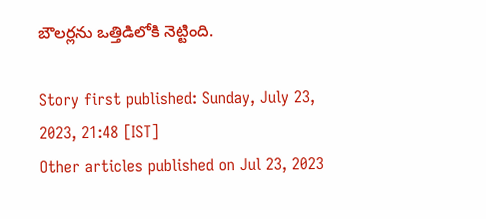బౌలర్లను ఒత్తిడిలోకి నెట్టింది.

Story first published: Sunday, July 23, 2023, 21:48 [IST]
Other articles published on Jul 23, 2023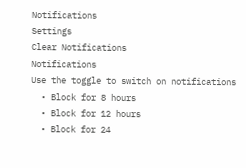Notifications
Settings
Clear Notifications
Notifications
Use the toggle to switch on notifications
  • Block for 8 hours
  • Block for 12 hours
  • Block for 24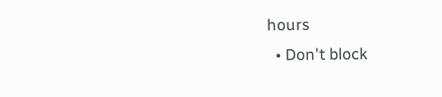hours
  • Don't block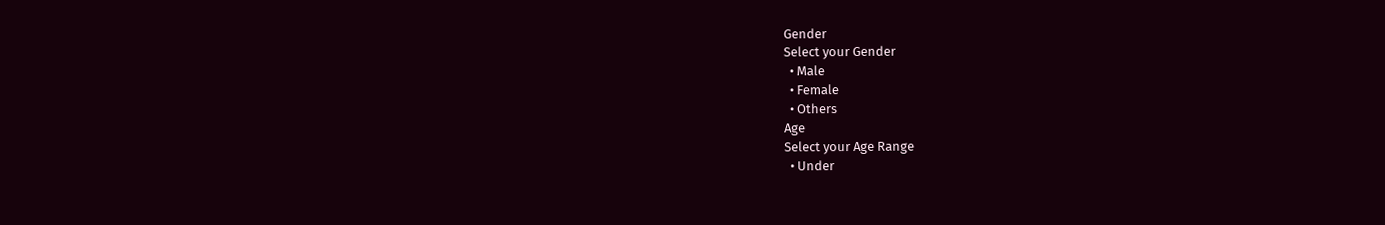Gender
Select your Gender
  • Male
  • Female
  • Others
Age
Select your Age Range
  • Under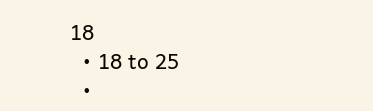18
  • 18 to 25
  •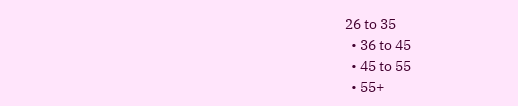26 to 35
  • 36 to 45
  • 45 to 55
  • 55+